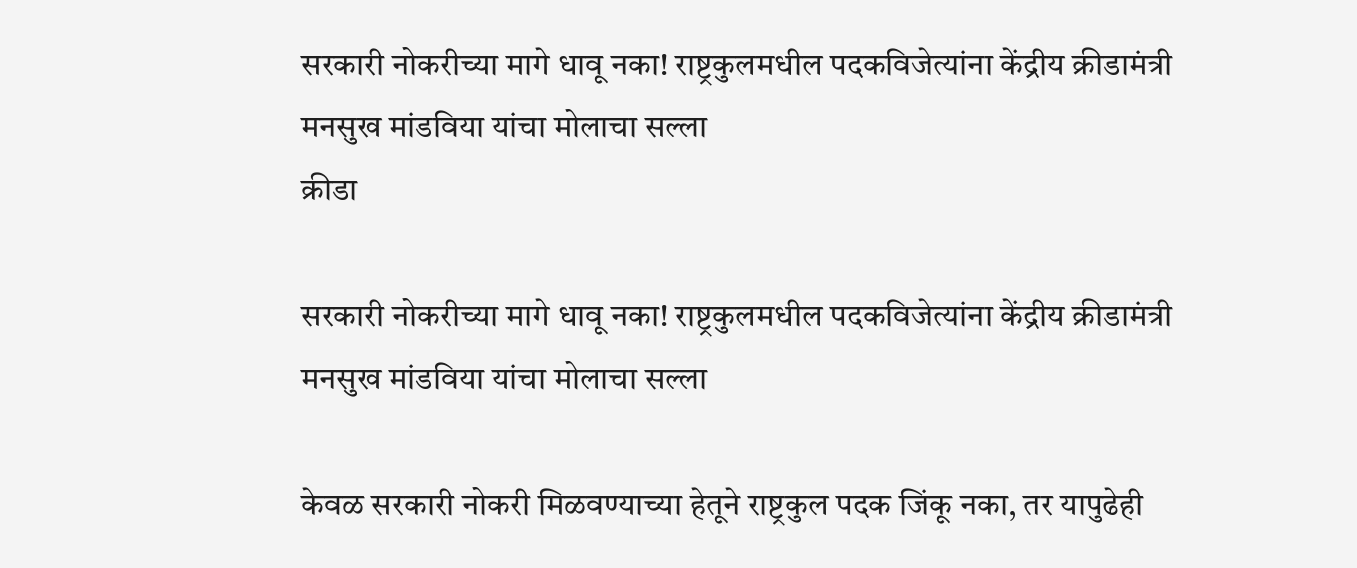सरकारी नोकरीच्या मागे धावू नका! राष्ट्रकुलमधील पदकविजेत्यांना केंद्रीय क्रीडामंत्री मनसुख मांडविया यांचा मोलाचा सल्ला
क्रीडा

सरकारी नोकरीच्या मागे धावू नका! राष्ट्रकुलमधील पदकविजेत्यांना केंद्रीय क्रीडामंत्री मनसुख मांडविया यांचा मोलाचा सल्ला

केवळ सरकारी नोकरी मिळवण्याच्या हेतूने राष्ट्रकुल पदक जिंकू नका, तर यापुढेही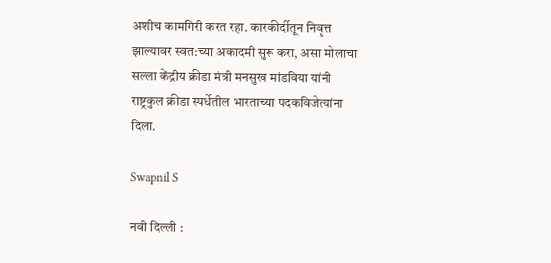अशीच कामगिरी करत रहा. कारकीर्दीतून निवृत्त झाल्यावर स्वत:च्या अकादमी सुरू करा, असा मोलाचा सल्ला केंद्रीय क्रीडा मंत्री मनसुख मांडविया यांनी राष्ट्रकुल क्रीडा स्पर्धेतील भारताच्या पदकविजेत्यांना दिला.

Swapnil S

नवी दिल्ली :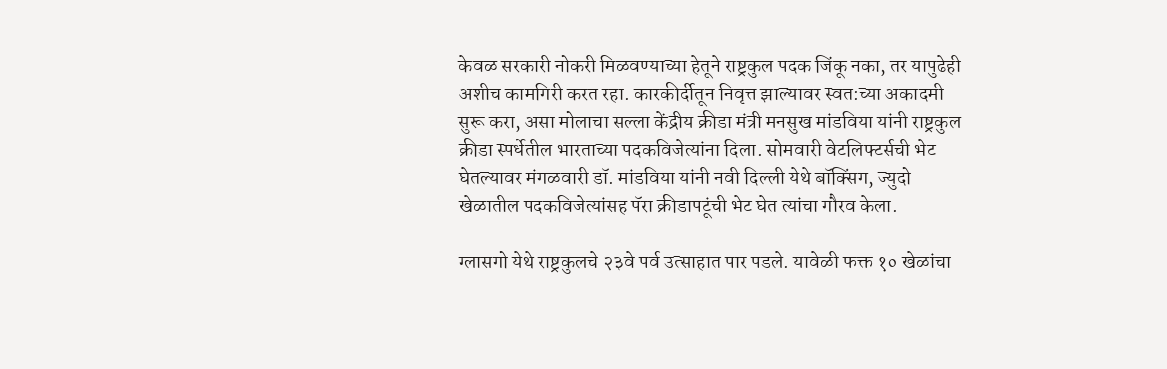केवळ सरकारी नोकरी मिळवण्याच्या हेतूने राष्ट्रकुल पदक जिंकू नका, तर यापुढेही अशीच कामगिरी करत रहा. कारकीर्दीतून निवृत्त झाल्यावर स्वत:च्या अकादमी सुरू करा, असा मोलाचा सल्ला केंद्रीय क्रीडा मंत्री मनसुख मांडविया यांनी राष्ट्रकुल क्रीडा स्पर्धेतील भारताच्या पदकविजेत्यांना दिला. सोमवारी वेटलिफ्टर्सची भेट घेतल्यावर मंगळवारी डॉ. मांडविया यांनी नवी दिल्ली येथे बॉक्सिंग, ज्युदो खेळातील पदकविजेत्यांसह पॅरा क्रीडापटूंची भेट घेत त्यांचा गौरव केला.

ग्लासगो येथे राष्ट्रकुलचे २३वे पर्व उत्साहात पार पडले. यावेळी फक्त १० खेळांचा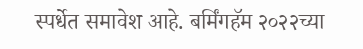स्पर्धेत समावेश आहे. बर्मिंगहॅम २०२२च्या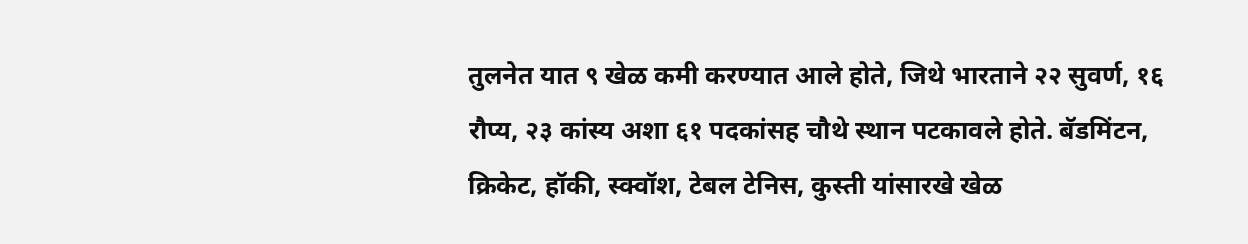तुलनेत यात ९ खेळ कमी करण्यात आले होते, जिथे भारताने २२ सुवर्ण, १६ रौप्य, २३ कांस्य अशा ६१ पदकांसह चौथे स्थान पटकावले होते. बॅडमिंटन, क्रिकेट, हॉकी, स्क्वॉश, टेबल टेनिस, कुस्ती यांसारखे खेळ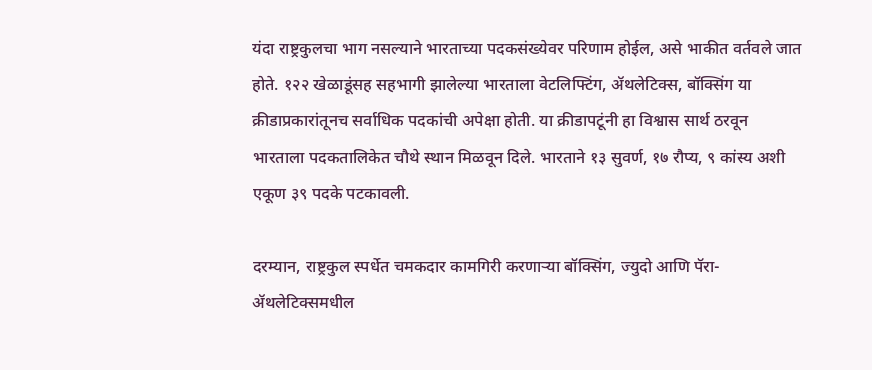यंदा राष्ट्रकुलचा भाग नसल्याने भारताच्या पदकसंख्येवर परिणाम होईल, असे भाकीत वर्तवले जात होते. १२२ खेळाडूंसह सहभागी झालेल्या भारताला वेटलिफ्टिंग, ॲथलेटिक्स, बॉक्सिंग या क्रीडाप्रकारांतूनच सर्वाधिक पदकांची अपेक्षा होती. या क्रीडापटूंनी हा वि‌श्वास सार्थ ठरवून भारताला पदकतालिकेत चौथे स्थान मिळवून दिले. भारताने १३ सुवर्ण, १७ रौप्य, ९ कांस्य अशी एकूण ३९ पदके पटकावली.

दरम्यान, राष्ट्रकुल स्पर्धेत चमकदार कामगिरी करणाऱ्या बॉक्सिंग, ज्युदो आणि पॅरा-ॲथलेटिक्समधील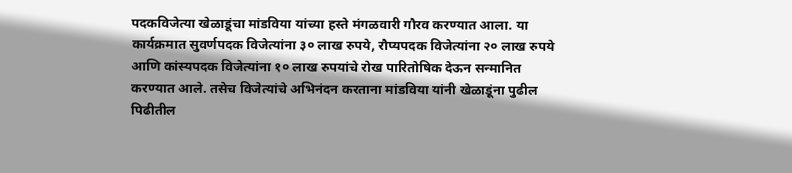पदकविजेत्या खेळाडूंचा मांडविया यांच्या हस्ते मंगळवारी गौरव करण्यात आला. या कार्यक्रमात सुवर्णपदक विजेत्यांना ३० लाख रुपये, रौप्यपदक विजेत्यांना २० लाख रुपये आणि कांस्यपदक विजेत्यांना १० लाख रुपयांचे रोख पारितोषिक देऊन सन्मानित करण्यात आले. तसेच विजेत्यांचे अभिनंदन करताना मांडविया यांनी खेळाडूंना पुढील पिढीतील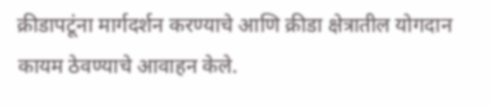क्रीडापटूंना मार्गदर्शन करण्याचे आणि क्रीडा क्षेत्रातील योगदान कायम ठेवण्याचे आवाहन केले.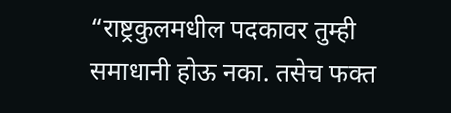“राष्ट्रकुलमधील पदकावर तुम्ही समाधानी होऊ नका. तसेच फक्त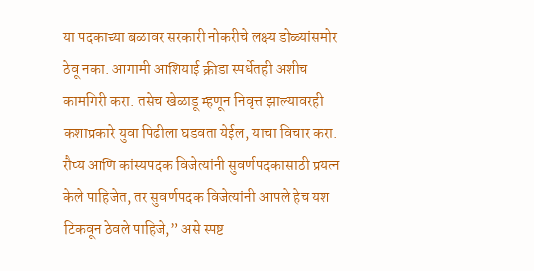या पदकाच्या बळावर सरकारी नोकरीचे लक्ष्य डोळ्यांसमोर ठेवू नका. आगामी आशियाई क्रीडा स्पर्धेतही अशीच कामगिरी करा. तसेच खेळाडू म्हणून निवृत्त झाल्यावरही कशाप्रकारे युवा पिढीला घडवता येईल, याचा विचार करा. रौप्य आणि कांस्यपदक विजेत्यांनी सुवर्णपदकासाठी प्रयत्न केले पाहिजेत, तर सुवर्णपदक विजेत्यांनी आपले हेच यश टिकवून ठेवले पाहिजे,” असे स्पष्ट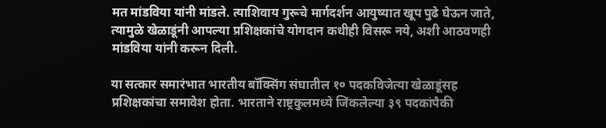मत मांडविया यांनी मांडले. त्याशिवाय गुरूचे मार्गदर्शन आयुष्यात खूप पुढे घेऊन जाते, त्यामुळे खेळाडूंनी आपल्या प्रशिक्षकांचे योगदान कधीही विसरू नये, अशी आठवणही मांडविया यांनी करून दिली.

या सत्कार समारंभात भारतीय बॉक्सिंग संघातील १० पदकविजेत्या खेळाडूंसह प्रशिक्षकांचा समावेश होता. भारताने राष्ट्रकुलमध्ये जिंकलेल्या ३९ पदकांपैकी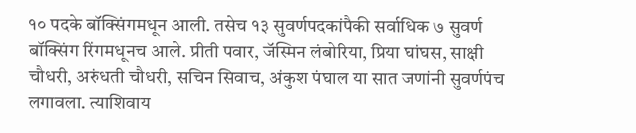१० पदके बॉक्सिंगमधून आली. तसेच १३ सुवर्णपदकांपैकी सर्वाधिक ७ सुवर्ण बॉक्सिंग रिंगमधूनच आले. प्रीती पवार, जॅस्मिन लंबोरिया, प्रिया घांघस, साक्षी चौधरी, अरुंधती चौधरी, सचिन सिवाच, अंकुश पंघाल या सात जणांनी सुवर्णपंच लगावला. त्याशिवाय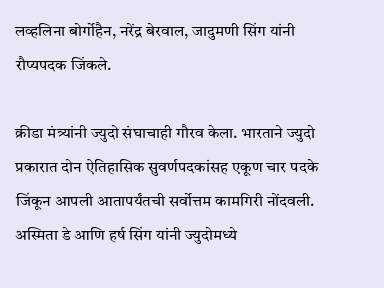लव्हलिना बोर्गोहैन, नरेंद्र बेरवाल, जादुमणी सिंग यांनी रौप्यपदक जिंकले.

क्रीडा मंत्र्यांनी ज्युदो संघाचाही गौरव केला. भारताने ज्युदो प्रकारात दोन ऐतिहासिक सुवर्णपदकांसह एकूण चार पदके जिंकून आपली आतापर्यंतची सर्वोत्तम कामगिरी नोंदवली. अस्मिता डे आणि हर्ष सिंग यांनी ज्युदोमध्ये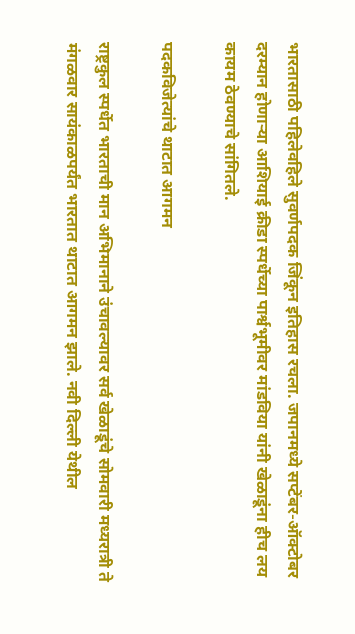भारतासाठी पहिलेवहिले सुवर्णपदक जिंकून इतिहास रचला. जपानमध्ये सप्टेंबर-ऑक्टोबर दरम्यान होणाऱ्या आशियाई क्रीडा स्पर्धेच्या पार्श्वभूमीवर मांडविया यांनी खेळाडूंना हीच लय कायम ठेवण्याचे सांगितले.

पदकविजेत्यांचे थाटात आगमन

राष्ट्रकुल स्पर्धेत भारताची मान अभिमानाने उंचावल्यावर सर्व खेळाडूंचे सोमवारी मध्यरात्री ते मंगळवार सायंकाळपर्यंत भारतात थाटात आगमन झाले. नवी दिल्ली येथील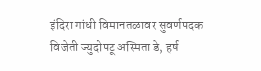इंदिरा गांधी विमानतळावर सुवर्णपदक विजेती ज्युदोपटू अस्मिता डे, हर्ष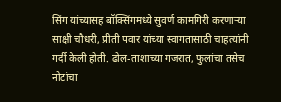सिंग यांच्यासह बॉक्सिंगमध्ये सुवर्ण कामगिरी करणाऱ्या साक्षी चौधरी, प्रीती पवार यांच्या स्वागतासाठी चाहत्यांनी गर्दी केली होती. ढोल-ताशाच्या गजरात, फुलांचा तसेच नोटांचा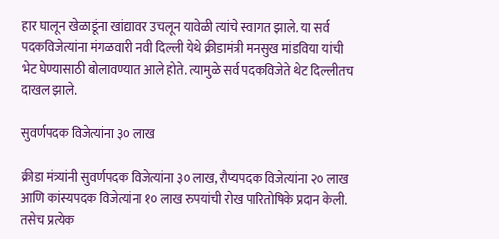हार घालून खेळाडूंना खांद्यावर उचलून यावेळी त्यांचे स्वागत झाले. या सर्व पदकविजेत्यांना मंगळवारी नवी दिल्ली येथे क्रीडामंत्री मनसुख मांडविया यांची भेट घेण्यासाठी बोलावण्यात आले होते. त्यामुळे सर्व पदकविजेते थेट दिल्लीतच दाखल झाले.

सुवर्णपदक विजेत्यांना ३० लाख

क्रीडा मंत्र्यांनी सुवर्णपदक विजेत्यांना ३० लाख, रौप्यपदक विजेत्यांना २० लाख आणि कांस्यपदक विजेत्यांना १० लाख रुपयांची रोख पारितोषिके प्रदान केली. तसेच प्रत्येक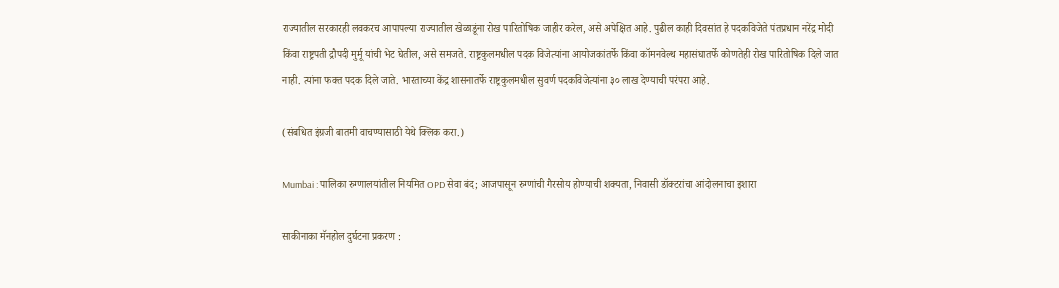राज्यातील सरकारही लवकरच आपापल्या राज्यातील खेळाडूंना रोख पारितोषिक जाहीर करेल, असे अपेक्षित आहे. पुढील काही दिवसांत हे पदकविजेते पंतप्रधान नरेंद्र मोदी किंवा राष्ट्रपती द्रौपदी मुर्मू यांची भेट घेतील, असे समजते. राष्ट्रकुलमधील पदक विजेत्यांना आयोजकांतर्फे किंवा कॉमनवेल्थ महासंघातर्फे कोणतेही रोख पारितोषिक दिले जात नाही. त्यांना फक्त पदक दिले जाते. भारताच्या केंद्र शासनातर्फे राष्ट्रकुलमधील सुवर्ण पदकविजेत्यांना ३० लाख देण्याची परंपरा आहे.

(संबधित इंग्रजी बातमी वाचण्यासाठी येथे क्लिक करा.)

Mumbai : पालिका रुग्णालयांतील नियमित OPD सेवा बंद; आजपासून रुग्णांची गैरसोय होण्याची शक्यता, निवासी डॉक्टरांचा आंदोलनाचा इशारा

साकीनाका मॅनहोल दुर्घटना प्रकरण :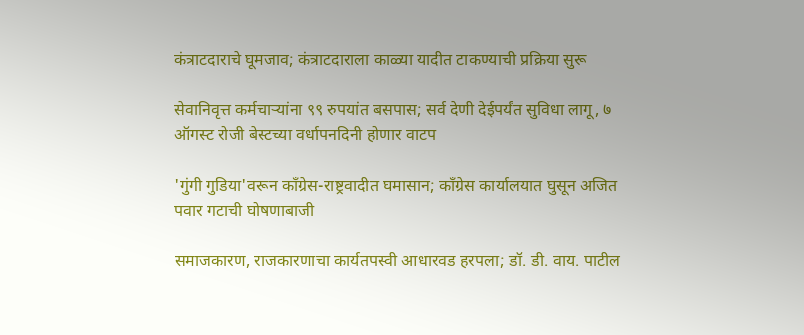कंत्राटदाराचे घूमजाव; कंत्राटदाराला काळ्या यादीत टाकण्याची प्रक्रिया सुरू

सेवानिवृत्त कर्मचाऱ्यांना ९९ रुपयांत बसपास; सर्व देणी देईपर्यंत सुविधा लागू, ७ ऑगस्ट रोजी बेस्टच्या वर्धापनदिनी होणार वाटप

'गुंगी गुडिया'वरून काँग्रेस-राष्ट्रवादीत घमासान; काँग्रेस कार्यालयात घुसून अजित पवार गटाची घोषणाबाजी

समाजकारण, राजकारणाचा कार्यतपस्वी आधारवड हरपला; डॉ. डी. वाय. पाटील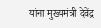यांना मुख्यमंत्री देवेंद्र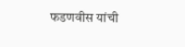फडणवीस यांची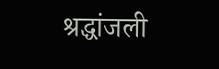श्रद्धांजली